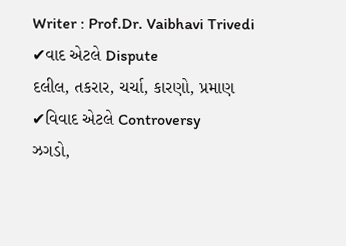Writer : Prof.Dr. Vaibhavi Trivedi
✔વાદ એટલે Dispute
દલીલ, તકરાર, ચર્ચા, કારણો, પ્રમાણ
✔વિવાદ એટલે Controversy
ઝગડો,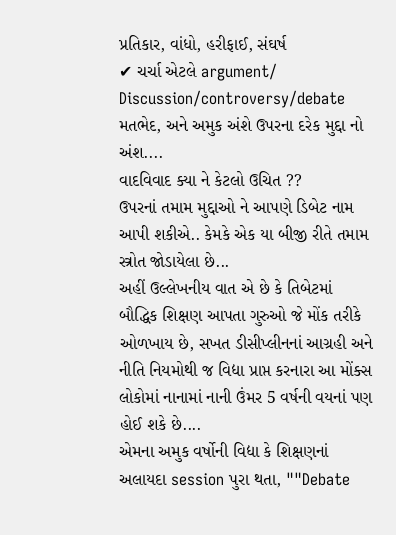પ્રતિકાર, વાંધો, હરીફાઈ, સંઘર્ષ
✔ ચર્ચા એટલે argument/ Discussion/controversy/debate
મતભેદ, અને અમુક અંશે ઉપરના દરેક મુદ્દા નો અંશ....
વાદવિવાદ ક્યા ને કેટલો ઉચિત ??
ઉપરનાં તમામ મુદ્દાઓ ને આપણે ડિબેટ નામ આપી શકીએ.. કેમકે એક યા બીજી રીતે તમામ સ્ત્રોત જોડાયેલા છે...
અહીં ઉલ્લેખનીય વાત એ છે કે તિબેટમાં બૌદ્ધિક શિક્ષણ આપતા ગુરુઓ જે મોંક તરીકે ઓળખાય છે, સખત ડીસીપ્લીનનાં આગ્રહી અને નીતિ નિયમોથી જ વિદ્યા પ્રાપ્ત કરનારા આ મોંક્સ લોકોમાં નાનામાં નાની ઉંમર 5 વર્ષની વયનાં પણ હોઈ શકે છે....
એમના અમુક વર્ષોની વિદ્યા કે શિક્ષણનાં અલાયદા session પુરા થતા, ""Debate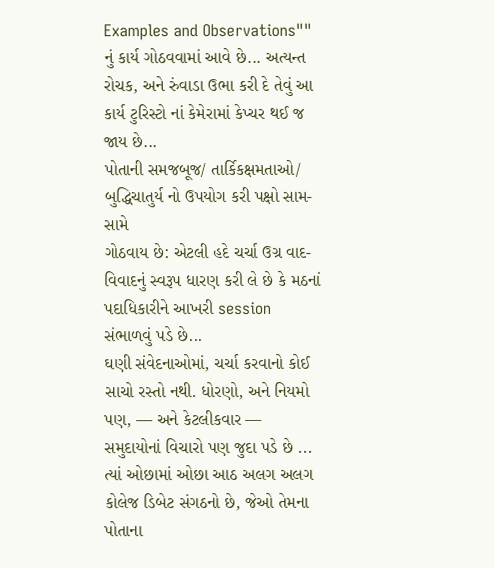Examples and Observations""
નું કાર્ય ગોઠવવામાં આવે છે... અત્યન્ત રોચક, અને રુંવાડા ઉભા કરી દે તેવું આ કાર્ય ટુરિસ્ટો નાં કેમેરામાં કેપ્ચર થઈ જ જાય છે...
પોતાની સમજબૂજ/ તાર્કિકક્ષમતાઓ/ બુદ્ધિચાતુર્ય નો ઉપયોગ કરી પક્ષો સામ-સામે
ગોઠવાય છે: એટલી હદે ચર્ચા ઉગ્ર વાદ-વિવાદનું સ્વરૂપ ધારણ કરી લે છે કે મઠનાં પદાધિકારીને આખરી session સંભાળવું પડે છે...
ઘણી સંવેદનાઓમાં, ચર્ચા કરવાનો કોઈ સાચો રસ્તો નથી. ધોરણો, અને નિયમો પણ, — અને કેટલીકવાર — સમુદાયોનાં વિચારો પણ જુદા પડે છે ... ત્યાં ઓછામાં ઓછા આઠ અલગ અલગ કોલેજ ડિબેટ સંગઠનો છે, જેઓ તેમના પોતાના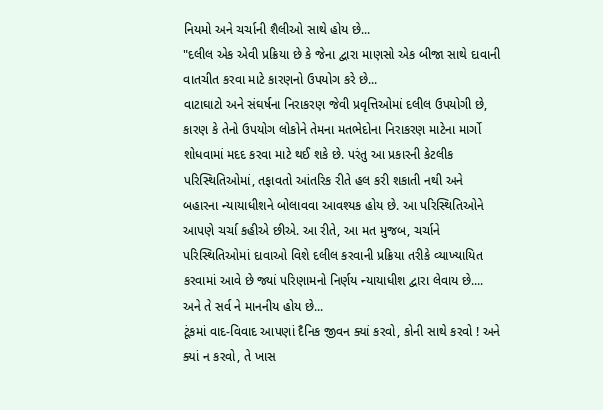નિયમો અને ચર્ચાની શૈલીઓ સાથે હોય છે...
"દલીલ એક એવી પ્રક્રિયા છે કે જેના દ્વારા માણસો એક બીજા સાથે દાવાની વાતચીત કરવા માટે કારણનો ઉપયોગ કરે છે...
વાટાઘાટો અને સંઘર્ષના નિરાકરણ જેવી પ્રવૃત્તિઓમાં દલીલ ઉપયોગી છે, કારણ કે તેનો ઉપયોગ લોકોને તેમના મતભેદોના નિરાકરણ માટેના માર્ગો શોધવામાં મદદ કરવા માટે થઈ શકે છે. પરંતુ આ પ્રકારની કેટલીક પરિસ્થિતિઓમાં, તફાવતો આંતરિક રીતે હલ કરી શકાતી નથી અને બહારના ન્યાયાધીશને બોલાવવા આવશ્યક હોય છે. આ પરિસ્થિતિઓને આપણે ચર્ચા કહીએ છીએ. આ રીતે, આ મત મુજબ, ચર્ચાને પરિસ્થિતિઓમાં દાવાઓ વિશે દલીલ કરવાની પ્રક્રિયા તરીકે વ્યાખ્યાયિત કરવામાં આવે છે જ્યાં પરિણામનો નિર્ણય ન્યાયાધીશ દ્વારા લેવાય છે.... અને તે સર્વ ને માનનીય હોય છે...
ટૂંકમાં વાદ-વિવાદ આપણાં દૈનિક જીવન ક્યાં કરવો, કોની સાથે કરવો ! અને ક્યાં ન કરવો, તે ખાસ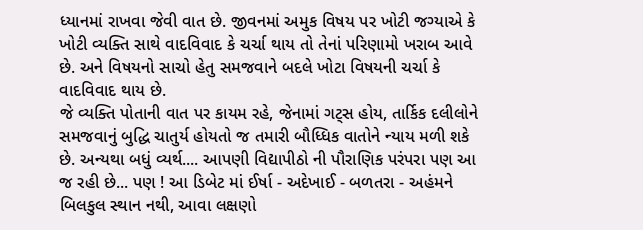ધ્યાનમાં રાખવા જેવી વાત છે. જીવનમાં અમુક વિષય પર ખોટી જગ્યાએ કે ખોટી વ્યક્તિ સાથે વાદવિવાદ કે ચર્ચા થાય તો તેનાં પરિણામો ખરાબ આવે છે. અને વિષયનો સાચો હેતુ સમજવાને બદલે ખોટા વિષયની ચર્ચા કે વાદવિવાદ થાય છે.
જે વ્યક્તિ પોતાની વાત પર કાયમ રહે, જેનામાં ગટ્સ હોય, તાર્કિક દલીલોને સમજવાનું બુદ્ધિ ચાતુર્ય હોયતો જ તમારી બૌધ્ધિક વાતોને ન્યાય મળી શકે છે. અન્યથા બધું વ્યર્થ.... આપણી વિદ્યાપીઠો ની પૌરાણિક પરંપરા પણ આ જ રહી છે... પણ ! આ ડિબેટ માં ઈર્ષા - અદેખાઈ - બળતરા - અહંમને બિલકુલ સ્થાન નથી, આવા લક્ષણો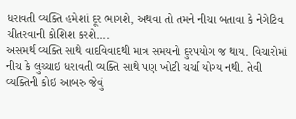ધરાવતી વ્યક્તિ હમેશાં દૂર ભાગશે, અથવા તો તમને નીચા બતાવા કે નેગેટિવ ચીતરવાની કોશિશ કરશે....
અસમર્થ વ્યક્તિ સાથે વાદવિવાદથી માત્ર સમયનો દુરપયોગ જ થાય. વિચારોમાં નીચ કે લુચ્ચાઇ ધરાવતી વ્યક્તિ સાથે પણ ખોટી ચર્ચા યોગ્ય નથી. તેવી વ્યક્તિની કોઇ આબરુ જેવું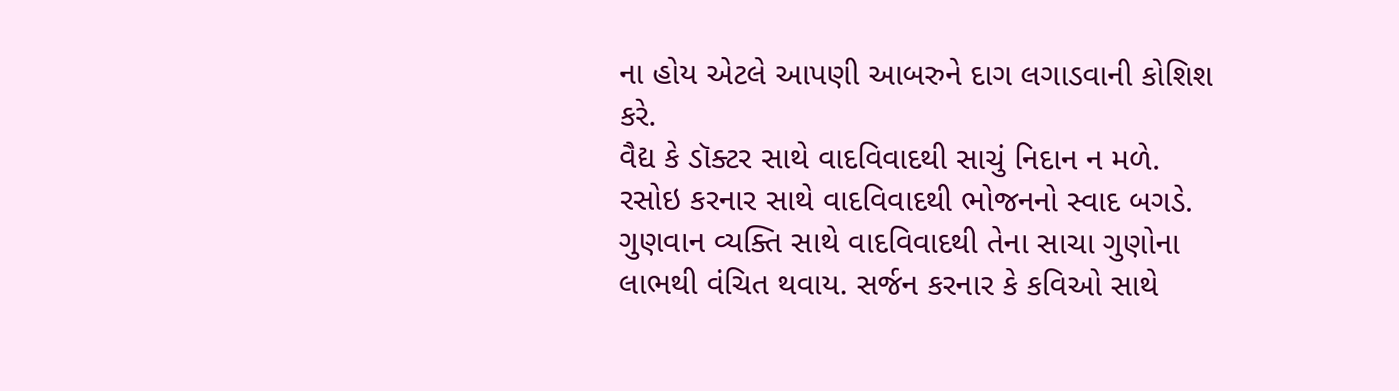ના હોય એટલે આપણી આબરુને દાગ લગાડવાની કોશિશ કરે.
વૈદ્ય કે ડૉક્ટર સાથે વાદવિવાદથી સાચું નિદાન ન મળે. રસોઇ કરનાર સાથે વાદવિવાદથી ભોજનનો સ્વાદ બગડે. ગુણવાન વ્યક્તિ સાથે વાદવિવાદથી તેના સાચા ગુણોના લાભથી વંચિત થવાય. સર્જન કરનાર કે કવિઓ સાથે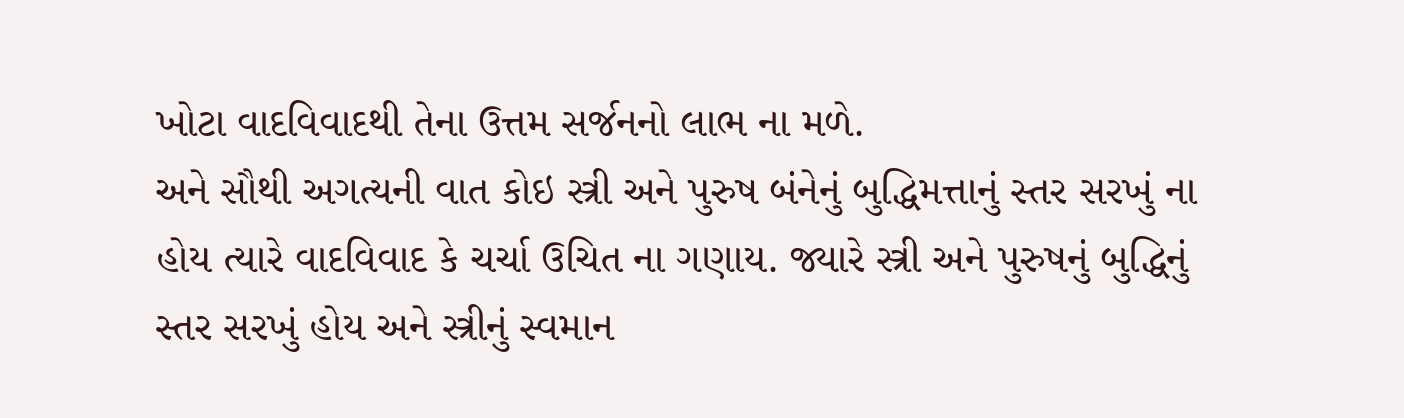ખોટા વાદવિવાદથી તેના ઉત્તમ સર્જનનો લાભ ના મળે.
અને સૌથી અગત્યની વાત કોઇ સ્ત્રી અને પુરુષ બંનેનું બુદ્ધિમત્તાનું સ્તર સરખું ના હોય ત્યારે વાદવિવાદ કે ચર્ચા ઉચિત ના ગણાય. જ્યારે સ્ત્રી અને પુરુષનું બુદ્ધિનું સ્તર સરખું હોય અને સ્ત્રીનું સ્વમાન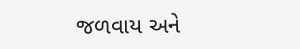જળવાય અને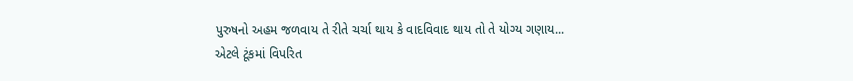પુરુષનો અહમ જળવાય તે રીતે ચર્ચા થાય કે વાદવિવાદ થાય તો તે યોગ્ય ગણાય...
એટલે ટૂંકમાં વિપરિત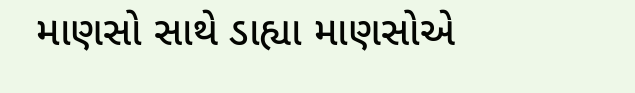માણસો સાથે ડાહ્યા માણસોએ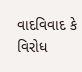વાદવિવાદ કે વિરોધ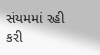સંયમમાં રહી કરી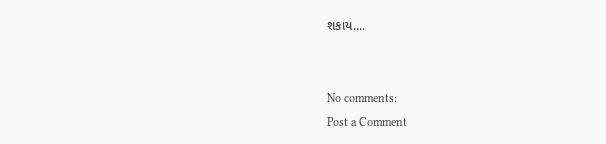શકાય....


No comments:
Post a Comment